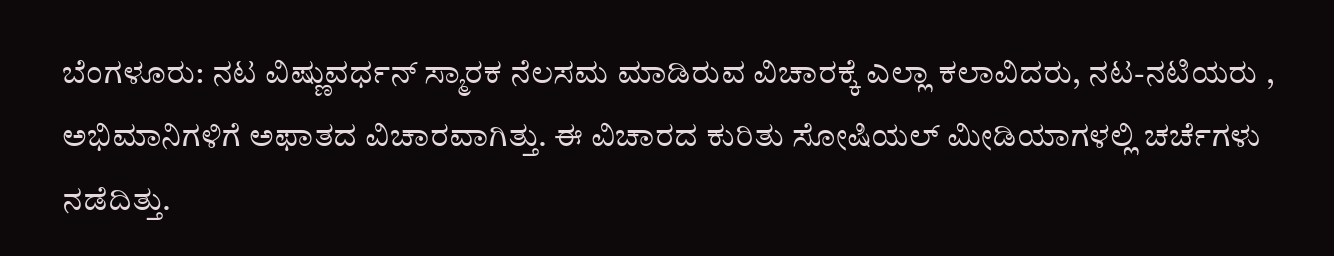ಬೆಂಗಳೂರು: ನಟ ವಿಷ್ಣುವರ್ಧನ್‌ ಸ್ಮಾರಕ ನೆಲಸಮ ಮಾಡಿರುವ ವಿಚಾರಕ್ಕೆ ಎಲ್ಲಾ ಕಲಾವಿದರು, ನಟ-ನಟಿಯರು , ಅಭಿಮಾನಿಗಳಿಗೆ ಅಫಾತದ ವಿಚಾರವಾಗಿತ್ತು. ಈ ವಿಚಾರದ ಕುರಿತು ಸೋಷಿಯಲ್‌ ಮೀಡಿಯಾಗಳಲ್ಲಿ ಚರ್ಚೆಗಳು ನಡೆದಿತ್ತು.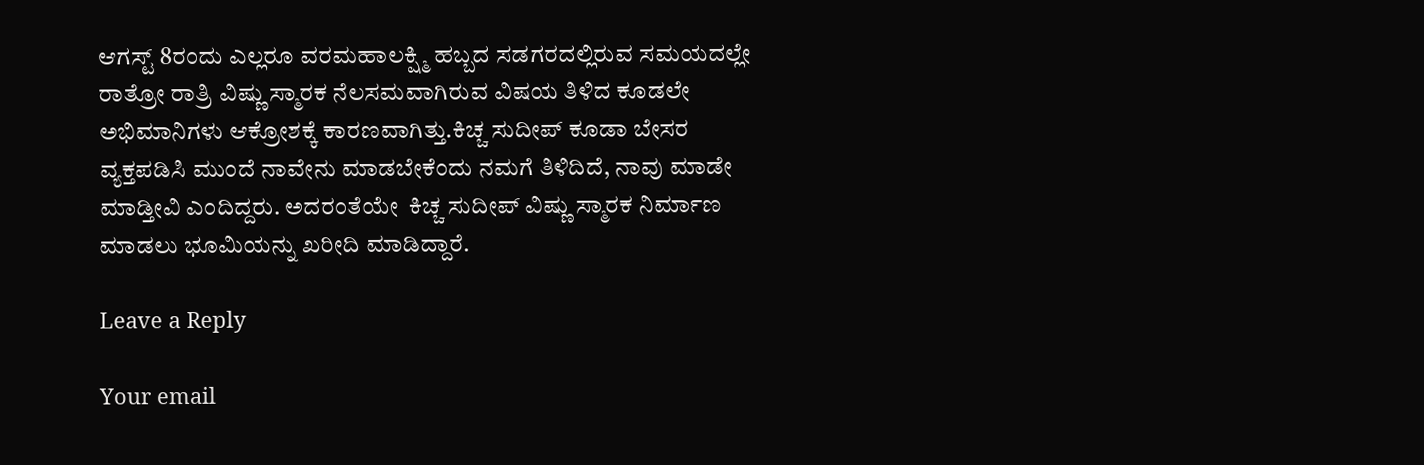ಆಗಸ್ಟ್‌ 8ರಂದು ಎಲ್ಲರೂ ವರಮಹಾಲಕ್ಷ್ಮಿ ಹಬ್ಬದ ಸಡಗರದಲ್ಲಿರುವ ಸಮಯದಲ್ಲೇ ರಾತ್ರೋ ರಾತ್ರಿ ವಿಷ್ಣು ಸ್ಮಾರಕ ನೆಲಸಮವಾಗಿರುವ ವಿಷಯ ತಿಳಿದ ಕೂಡಲೇ ಅಭಿಮಾನಿಗಳು ಆಕ್ರೋಶಕ್ಕೆ ಕಾರಣವಾಗಿತ್ತು.ಕಿಚ್ಚ ಸುದೀಪ್‌ ಕೂಡಾ ಬೇಸರ ವ್ಯಕ್ತಪಡಿಸಿ ಮುಂದೆ ನಾವೇನು ಮಾಡಬೇಕೆಂದು ನಮಗೆ ತಿಳಿದಿದೆ, ನಾವು ಮಾಡೇ ಮಾಡ್ತೀವಿ ಎಂದಿದ್ದರು. ಅದರಂತೆಯೇ  ಕಿಚ್ಚ ಸುದೀಪ್‌ ವಿಷ್ಣು ಸ್ಮಾರಕ ನಿರ್ಮಾಣ ಮಾಡಲು ಭೂಮಿಯನ್ನು ಖರೀದಿ ಮಾಡಿದ್ದಾರೆ.

Leave a Reply

Your email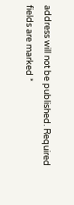address will not be published. Required fields are marked *